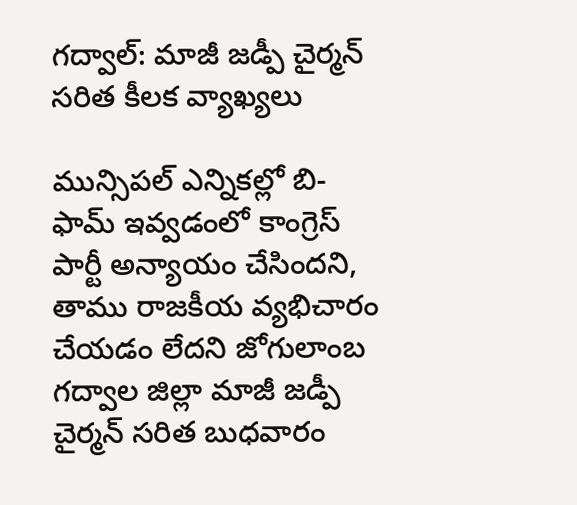గద్వాల్: మాజీ జడ్పీ చైర్మన్ సరిత కీలక వ్యాఖ్యలు

మున్సిపల్ ఎన్నికల్లో బి-ఫామ్ ఇవ్వడంలో కాంగ్రెస్ పార్టీ అన్యాయం చేసిందని, తాము రాజకీయ వ్యభిచారం చేయడం లేదని జోగులాంబ గద్వాల జిల్లా మాజీ జడ్పీ చైర్మన్ సరిత బుధవారం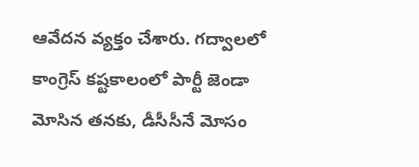ఆవేదన వ్యక్తం చేశారు. గద్వాలలో కాంగ్రెస్ కష్టకాలంలో పార్టీ జెండా మోసిన తనకు, డీసీసీనే మోసం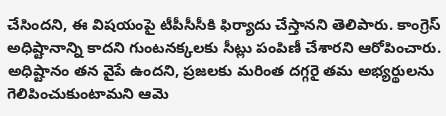చేసిందని, ఈ విషయంపై టీపీసీసీకి ఫిర్యాదు చేస్తానని తెలిపారు. కాంగ్రెస్ అధిష్టానాన్ని కాదని గుంటనక్కలకు సీట్లు పంపిణీ చేశారని ఆరోపించారు. అధిష్టానం తన వైపే ఉందని, ప్రజలకు మరింత దగ్గరై తమ అభ్యర్థులను గెలిపించుకుంటామని ఆమె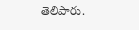తెలిపారు.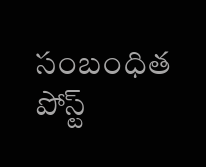సంబంధిత పోస్ట్